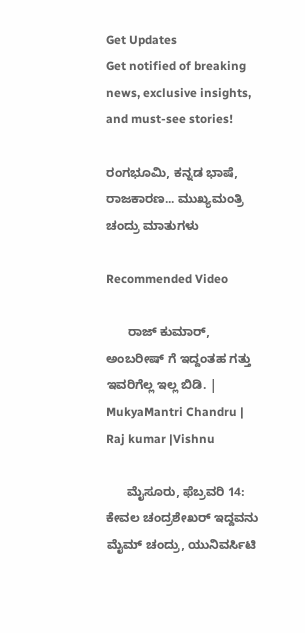Get Updates
Get notified of breaking news, exclusive insights, and must-see stories!

ರಂಗಭೂಮಿ, ಕನ್ನಡ ಭಾಷೆ, ರಾಜಕಾರಣ... ಮುಖ್ಯಮಂತ್ರಿ ಚಂದ್ರು ಮಾತುಗಳು

Recommended Video

      ರಾಜ್ ಕುಮಾರ್, ಅಂಬರೀಷ್ ಗೆ ಇದ್ದಂತಹ ಗತ್ತು ಇವರಿಗೆಲ್ಲ ಇಲ್ಲ ಬಿಡಿ. | MukyaMantri Chandru | Raj kumar |Vishnu

      ಮೈಸೂರು, ಫೆಬ್ರವರಿ 14: ಕೇವಲ ಚಂದ್ರಶೇಖರ್ ಇದ್ದವನು ಮೈಮ್ ಚಂದ್ರು, ಯುನಿವರ್ಸಿಟಿ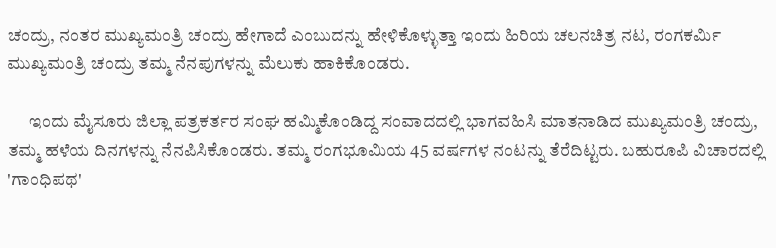ಚಂದ್ರು, ನಂತರ ಮುಖ್ಯಮಂತ್ರಿ ಚಂದ್ರು ಹೇಗಾದೆ ಎಂಬುದನ್ನು ಹೇಳಿಕೊಳ್ಳುತ್ತಾ ಇಂದು ಹಿರಿಯ ಚಲನಚಿತ್ರ ನಟ, ರಂಗಕರ್ಮಿ ಮುಖ್ಯಮಂತ್ರಿ ಚಂದ್ರು ತಮ್ಮ ನೆನಪುಗಳನ್ನು ಮೆಲುಕು ಹಾಕಿಕೊಂಡರು.

      ಇಂದು ಮೈಸೂರು ಜಿಲ್ಲಾ ಪತ್ರಕರ್ತರ ಸಂಘ ಹಮ್ಮಿಕೊಂಡಿದ್ದ ಸಂವಾದದಲ್ಲಿ ಭಾಗವಹಿಸಿ ಮಾತನಾಡಿದ ಮುಖ್ಯಮಂತ್ರಿ ಚಂದ್ರು, ತಮ್ಮ ಹಳೆಯ ದಿನಗಳನ್ನು ನೆನಪಿಸಿಕೊಂಡರು. ತಮ್ಮ ರಂಗಭೂಮಿಯ 45 ವರ್ಷಗಳ ನಂಟನ್ನು ತೆರೆದಿಟ್ಟರು. ಬಹುರೂಪಿ ವಿಚಾರದಲ್ಲಿ 'ಗಾಂಧಿಪಥ'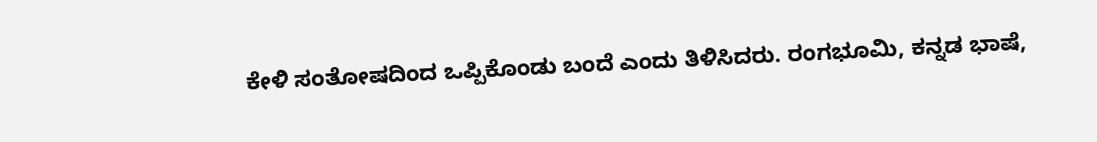ಕೇಳಿ ಸಂತೋಷದಿಂದ ಒಪ್ಪಿಕೊಂಡು ಬಂದೆ ಎಂದು ತಿಳಿಸಿದರು. ರಂಗಭೂಮಿ, ಕನ್ನಡ ಭಾಷೆ,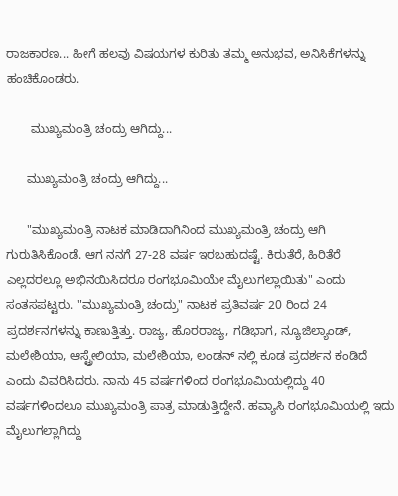ರಾಜಕಾರಣ... ಹೀಗೆ ಹಲವು ವಿಷಯಗಳ ಕುರಿತು ತಮ್ಮ ಅನುಭವ, ಅನಿಸಿಕೆಗಳನ್ನು ಹಂಚಿಕೊಂಡರು.

       ಮುಖ್ಯಮಂತ್ರಿ ಚಂದ್ರು ಆಗಿದ್ದು...

      ಮುಖ್ಯಮಂತ್ರಿ ಚಂದ್ರು ಆಗಿದ್ದು...

      "ಮುಖ್ಯಮಂತ್ರಿ ನಾಟಕ ಮಾಡಿದಾಗಿನಿಂದ ಮುಖ್ಯಮಂತ್ರಿ ಚಂದ್ರು ಆಗಿ ಗುರುತಿಸಿಕೊಂಡೆ. ಆಗ ನನಗೆ 27-28 ವರ್ಷ ಇರಬಹುದಷ್ಟೆ. ಕಿರುತೆರೆ, ಹಿರಿತೆರೆ ಎಲ್ಲದರಲ್ಲೂ ಅಭಿನಯಿಸಿದರೂ ರಂಗಭೂಮಿಯೇ ಮೈಲುಗಲ್ಲಾಯಿತು" ಎಂದು ಸಂತಸಪಟ್ಟರು. "ಮುಖ್ಯಮಂತ್ರಿ ಚಂದ್ರು" ನಾಟಕ ಪ್ರತಿವರ್ಷ 20 ರಿಂದ 24 ಪ್ರದರ್ಶನಗಳನ್ನು ಕಾಣುತ್ತಿತ್ತು. ರಾಜ್ಯ, ಹೊರರಾಜ್ಯ, ಗಡಿಭಾಗ, ನ್ಯೂಜಿಲ್ಯಾಂಡ್, ಮಲೇಶಿಯಾ, ಆಸ್ಟ್ರೇಲಿಯಾ, ಮಲೇಶಿಯಾ, ಲಂಡನ್ ನಲ್ಲಿ ಕೂಡ ಪ್ರದರ್ಶನ ಕಂಡಿದೆ ಎಂದು ವಿವರಿಸಿದರು. ನಾನು 45 ವರ್ಷಗಳಿಂದ ರಂಗಭೂಮಿಯಲ್ಲಿದ್ದು 40 ವರ್ಷಗಳಿಂದಲೂ ಮುಖ್ಯಮಂತ್ರಿ ಪಾತ್ರ ಮಾಡುತ್ತಿದ್ದೇನೆ. ಹವ್ಯಾಸಿ ರಂಗಭೂಮಿಯಲ್ಲಿ ಇದು ಮೈಲುಗಲ್ಲಾಗಿದ್ದು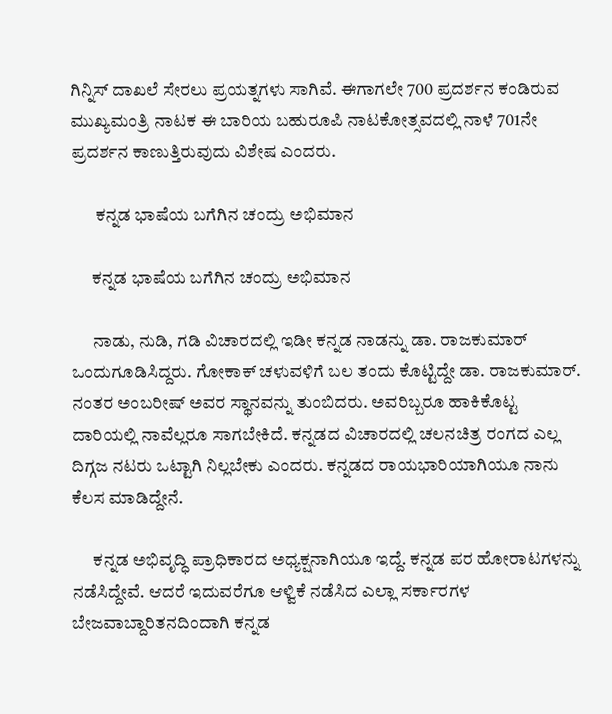ಗಿನ್ನಿಸ್ ದಾಖಲೆ ಸೇರಲು ಪ್ರಯತ್ನಗಳು ಸಾಗಿವೆ. ಈಗಾಗಲೇ 700 ಪ್ರದರ್ಶನ ಕಂಡಿರುವ ಮುಖ್ಯಮಂತ್ರಿ ನಾಟಕ ಈ ಬಾರಿಯ ಬಹುರೂಪಿ ನಾಟಕೋತ್ಸವದಲ್ಲಿ ನಾಳೆ 701ನೇ ಪ್ರದರ್ಶನ ಕಾಣುತ್ತಿರುವುದು ವಿಶೇಷ ಎಂದರು.

       ಕನ್ನಡ ಭಾಷೆಯ ಬಗೆಗಿನ ಚಂದ್ರು ಅಭಿಮಾನ

      ಕನ್ನಡ ಭಾಷೆಯ ಬಗೆಗಿನ ಚಂದ್ರು ಅಭಿಮಾನ

      ನಾಡು, ನುಡಿ, ಗಡಿ ವಿಚಾರದಲ್ಲಿ ಇಡೀ ಕನ್ನಡ ನಾಡನ್ನು ಡಾ. ರಾಜಕುಮಾರ್ ಒಂದುಗೂಡಿಸಿದ್ದರು. ಗೋಕಾಕ್ ಚಳುವಳಿಗೆ ಬಲ ತಂದು ಕೊಟ್ಟಿದ್ದೇ ಡಾ. ರಾಜಕುಮಾರ್. ನಂತರ ಅಂಬರೀಷ್ ಅವರ ಸ್ಥಾನವನ್ನು ತುಂಬಿದರು. ಅವರಿಬ್ಬರೂ ಹಾಕಿಕೊಟ್ಟ ದಾರಿಯಲ್ಲಿ ನಾವೆಲ್ಲರೂ ಸಾಗಬೇಕಿದೆ. ಕನ್ನಡದ ವಿಚಾರದಲ್ಲಿ ಚಲನಚಿತ್ರ ರಂಗದ ಎಲ್ಲ ದಿಗ್ಗಜ ನಟರು ಒಟ್ಟಾಗಿ ನಿಲ್ಲಬೇಕು ಎಂದರು. ಕನ್ನಡದ ರಾಯಭಾರಿಯಾಗಿಯೂ ನಾನು ಕೆಲಸ ಮಾಡಿದ್ದೇನೆ.

      ಕನ್ನಡ ಅಭಿವೃದ್ಧಿ ಪ್ರಾಧಿಕಾರದ ಅಧ್ಯಕ್ಷನಾಗಿಯೂ ಇದ್ದೆ. ಕನ್ನಡ ಪರ ಹೋರಾಟಗಳನ್ನು ನಡೆಸಿದ್ದೇವೆ. ಆದರೆ ಇದುವರೆಗೂ ಆಳ್ವಿಕೆ ನಡೆಸಿದ ಎಲ್ಲಾ ಸರ್ಕಾರಗಳ ಬೇಜವಾಬ್ದಾರಿತನದಿಂದಾಗಿ ಕನ್ನಡ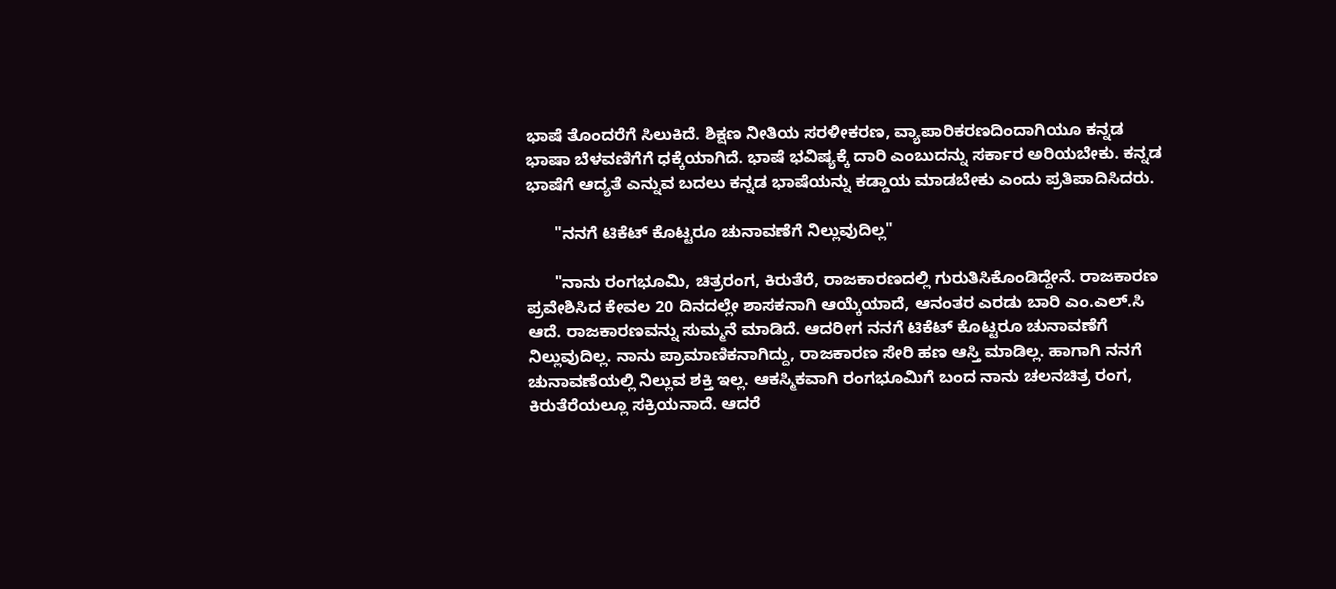ಭಾಷೆ ತೊಂದರೆಗೆ ಸಿಲುಕಿದೆ. ಶಿಕ್ಷಣ ನೀತಿಯ ಸರಳೀಕರಣ, ವ್ಯಾಪಾರಿಕರಣದಿಂದಾಗಿಯೂ ಕನ್ನಡ ಭಾಷಾ ಬೆಳವಣಿಗೆಗೆ ಧಕ್ಕೆಯಾಗಿದೆ. ಭಾಷೆ ಭವಿಷ್ಯಕ್ಕೆ ದಾರಿ ಎಂಬುದನ್ನು ಸರ್ಕಾರ ಅರಿಯಬೇಕು. ಕನ್ನಡ ಭಾಷೆಗೆ ಆದ್ಯತೆ ಎನ್ನುವ ಬದಲು ಕನ್ನಡ ಭಾಷೆಯನ್ನು ಕಡ್ಡಾಯ ಮಾಡಬೇಕು ಎಂದು ಪ್ರತಿಪಾದಿಸಿದರು.

      "ನನಗೆ ಟಿಕೆಟ್ ಕೊಟ್ಟರೂ ಚುನಾವಣೆಗೆ ನಿಲ್ಲುವುದಿಲ್ಲ"

      "ನಾನು ರಂಗಭೂಮಿ, ಚಿತ್ರರಂಗ, ಕಿರುತೆರೆ, ರಾಜಕಾರಣದಲ್ಲಿ ಗುರುತಿಸಿಕೊಂಡಿದ್ದೇನೆ. ರಾಜಕಾರಣ ಪ್ರವೇಶಿಸಿದ ಕೇವಲ 20 ದಿನದಲ್ಲೇ ಶಾಸಕನಾಗಿ ಆಯ್ಕೆಯಾದೆ, ಆನಂತರ ಎರಡು ಬಾರಿ ಎಂ.ಎಲ್.ಸಿ ಆದೆ. ರಾಜಕಾರಣವನ್ನು ಸುಮ್ಮನೆ ಮಾಡಿದೆ. ಆದರೀಗ ನನಗೆ ಟಿಕೆಟ್ ಕೊಟ್ಟರೂ ಚುನಾವಣೆಗೆ ನಿಲ್ಲುವುದಿಲ್ಲ. ನಾನು ಪ್ರಾಮಾಣಿಕನಾಗಿದ್ದು, ರಾಜಕಾರಣ ಸೇರಿ ಹಣ ಆಸ್ತಿ ಮಾಡಿಲ್ಲ. ಹಾಗಾಗಿ ನನಗೆ ಚುನಾವಣೆಯಲ್ಲಿ ನಿಲ್ಲುವ ಶಕ್ತಿ ಇಲ್ಲ. ಆಕಸ್ಮಿಕವಾಗಿ ರಂಗಭೂಮಿಗೆ ಬಂದ ನಾನು ಚಲನಚಿತ್ರ ರಂಗ, ಕಿರುತೆರೆಯಲ್ಲೂ ಸಕ್ರಿಯನಾದೆ. ಆದರೆ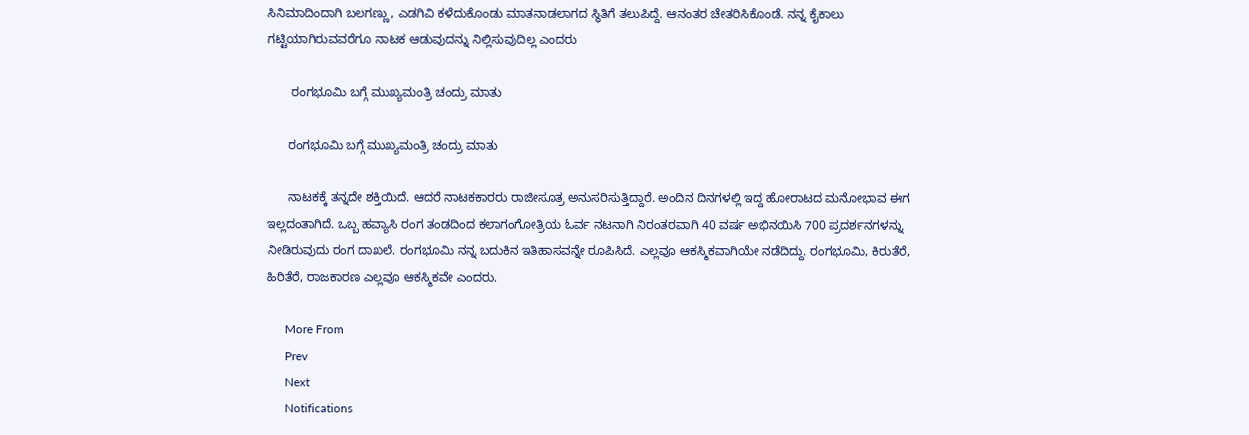ಸಿನಿಮಾದಿಂದಾಗಿ ಬಲಗಣ್ಣು, ಎಡಗಿವಿ ಕಳೆದುಕೊಂಡು ಮಾತನಾಡಲಾಗದ ಸ್ಥಿತಿಗೆ ತಲುಪಿದ್ದೆ. ಆನಂತರ ಚೇತರಿಸಿಕೊಂಡೆ. ನನ್ನ ಕೈಕಾಲು ಗಟ್ಟಿಯಾಗಿರುವವರೆಗೂ ನಾಟಕ ಆಡುವುದನ್ನು ನಿಲ್ಲಿಸುವುದಿಲ್ಲ ಎಂದರು

       ರಂಗಭೂಮಿ ಬಗ್ಗೆ ಮುಖ್ಯಮಂತ್ರಿ ಚಂದ್ರು ಮಾತು

      ರಂಗಭೂಮಿ ಬಗ್ಗೆ ಮುಖ್ಯಮಂತ್ರಿ ಚಂದ್ರು ಮಾತು

      ನಾಟಕಕ್ಕೆ ತನ್ನದೇ ಶಕ್ತಿಯಿದೆ. ಆದರೆ ನಾಟಕಕಾರರು ರಾಜೀಸೂತ್ರ ಅನುಸರಿಸುತ್ತಿದ್ದಾರೆ. ಅಂದಿನ ದಿನಗಳಲ್ಲಿ ಇದ್ದ ಹೋರಾಟದ ಮನೋಭಾವ ಈಗ ಇಲ್ಲದಂತಾಗಿದೆ. ಒಬ್ಬ ಹವ್ಯಾಸಿ ರಂಗ ತಂಡದಿಂದ ಕಲಾಗಂಗೋತ್ರಿಯ ಓರ್ವ ನಟನಾಗಿ ನಿರಂತರವಾಗಿ 40 ವರ್ಷ ಅಭಿನಯಿಸಿ 700 ಪ್ರದರ್ಶನಗಳನ್ನು ನೀಡಿರುವುದು ರಂಗ ದಾಖಲೆ. ರಂಗಭೂಮಿ ನನ್ನ ಬದುಕಿನ ಇತಿಹಾಸವನ್ನೇ ರೂಪಿಸಿದೆ. ಎಲ್ಲವೂ ಆಕಸ್ಮಿಕವಾಗಿಯೇ ನಡೆದಿದ್ದು. ರಂಗಭೂಮಿ, ಕಿರುತೆರೆ, ಹಿರಿತೆರೆ, ರಾಜಕಾರಣ ಎಲ್ಲವೂ ಆಕಸ್ಮಿಕವೇ ಎಂದರು.

      More From
      Prev
      Next
      Notifications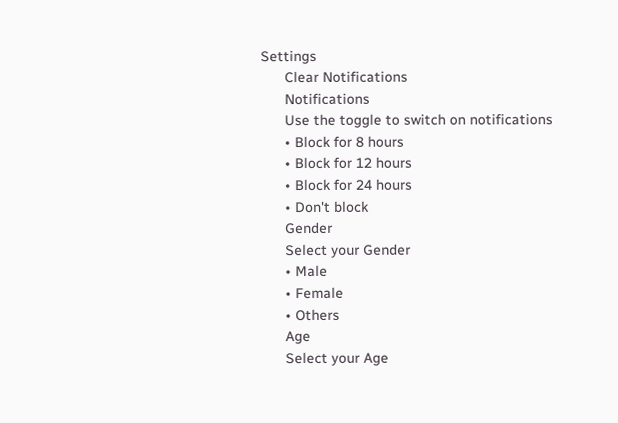Settings
      Clear Notifications
      Notifications
      Use the toggle to switch on notifications
      • Block for 8 hours
      • Block for 12 hours
      • Block for 24 hours
      • Don't block
      Gender
      Select your Gender
      • Male
      • Female
      • Others
      Age
      Select your Age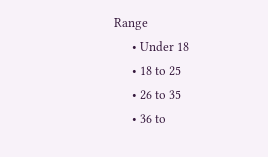Range
      • Under 18
      • 18 to 25
      • 26 to 35
      • 36 to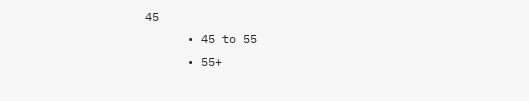45
      • 45 to 55
      • 55+